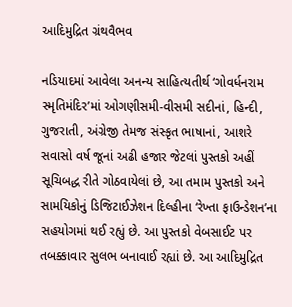આદિમુદ્રિત ગ્રંથવૈભવ

નડિયાદમાં આવેલા અનન્ય સાહિત્યતીર્થ ‘ગોવર્ધનરામ સ્મૃતિમંદિર’માં ઓગણીસમી-વીસમી સદીનાં, હિન્‍દી, ગુજરાતી, અંગ્રેજી તેમજ સંસ્કૃત ભાષાનાં, આશરે સવાસો વર્ષ જૂનાં અઢી હજાર જેટલાં પુસ્તકો અહીં સૂચિબદ્ધ રીતે ગોઠવાયેલાં છે, આ તમામ પુસ્તકો અને સામયિકોનું ડિજિટાઈઝેશન દિલ્હીના ‘રેખ્તા ફાઉન્‍ડેશન’ના સહયોગમાં થઈ રહ્યું છે. આ પુસ્તકો વેબસાઈટ પર તબક્કાવાર સુલભ બનાવાઈ રહ્યાં છે. આ આદિમુદ્રિત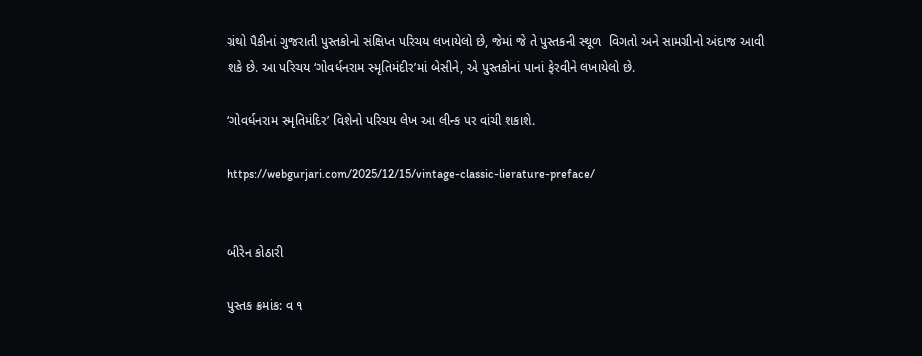ગ્રંથો પૈકીનાં ગુજરાતી પુસ્તકોનો સંક્ષિપ્ત પરિચય લખાયેલો છે, જેમાં જે તે પુસ્તકની સ્થૂળ  વિગતો અને સામગ્રીનો અંદાજ આવી શકે છે. આ પરિચય ‘ગોવર્ધનરામ સ્મૃતિમંદીર’માં બેસીને, એ પુસ્તકોનાં પાનાં ફેરવીને લખાયેલો છે.

‘ગોવર્ધનરામ સ્મૃતિમંદિર’ વિશેનો પરિચય લેખ આ લીન્‍ક પર વાંચી શકાશે.

https://webgurjari.com/2025/12/15/vintage-classic-lierature-preface/


બીરેન કોઠારી

પુસ્તક ક્રમાંક: વ ૧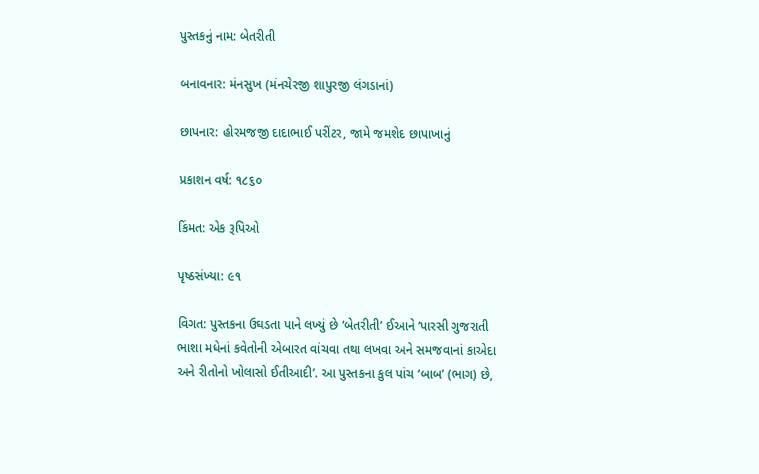પુસ્તકનું નામ: બેતરીતી

બનાવનાર: મંનસુખ (મંનચેરજી શાપુરજી લંગડાનાં)

છાપનાર: હોરમજજી દાદાભાઈ પરીંટર, જામે જમશેદ છાપાખાનું

પ્રકાશન વર્ષ: ૧૮૬૦

કિંમત: એક રૂપિઓ

પૃષ્ઠસંખ્યા: ૯૧

વિગત: પુસ્તકના ઉઘડતા પાને લખ્યું છે ‘બેતરીતી’ ઈઆને ‘પારસી ગુજરાતી ભાશા મધેનાં કવેતોની એબારત વાંચવા તથા લખવા અને સમજવાનાં કાએદા અને રીતોનો ખોલાસો ઈતીઆદી’. આ પુસ્તકના કુલ પાંચ ‘બાબ’ (ભાગ) છે,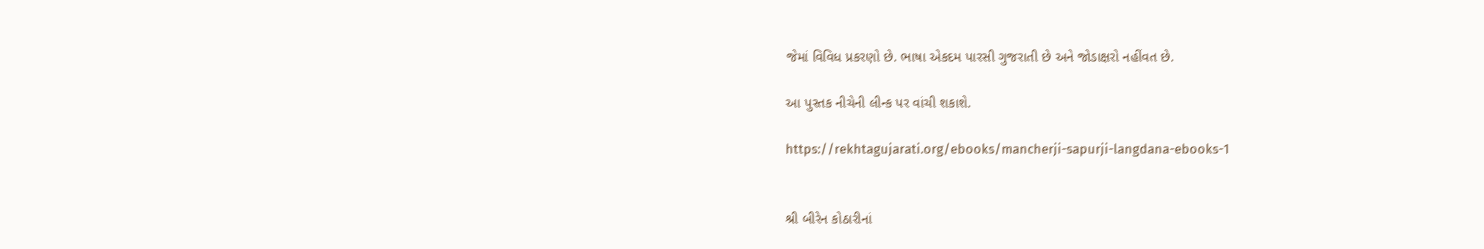જેમાં વિવિધ પ્રકરણો છે. ભાષા એકદમ પારસી ગુજરાતી છે અને જોડાક્ષરો નહીંવત છે.

આ પુસ્તક નીચેની લીન્‍ક પર વાંચી શકાશે.

https://rekhtagujarati.org/ebooks/mancherji-sapurji-langdana-ebooks-1


શ્રી બીરેન કોઠારીનાં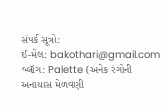સંપર્ક સૂત્રો:
ઈ-મેલ: bakothari@gmail.com
બ્લૉગ: Palette (અનેક રંગોની અનાયાસ મેળવણી